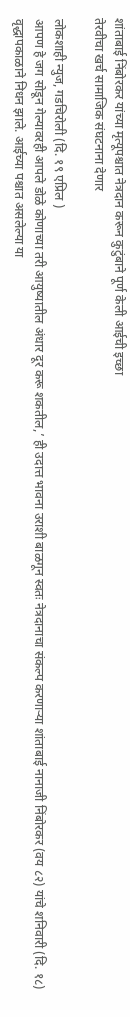शांताबाई निंबोरकर यांच्या मृत्यूपश्चात नेत्रदान करून कुटुंबाने पूर्ण केली आईची इच्छा
तेरवीचा खर्च सामाजिक संघटनाना देणार

लोकशाही न्युज, गडचिरोली (दि. १९ एप्रिल )
आपण हे जग सोडून गेल्यावरही आपले डोळे कोणाच्या तरी आयुष्यातील अंधार दूर करू शकतील,’ ही उदात्त भावना उराशी बाळगून स्वतः नेत्रदानाचा संकल्प करणाऱ्या शांताबाई नानाजी निंबोरकर (वय ८२) यांचे शनिवारी (दि. १८) वृद्धापकाळाने निधन झाले. आईच्या पश्चात असलेल्या या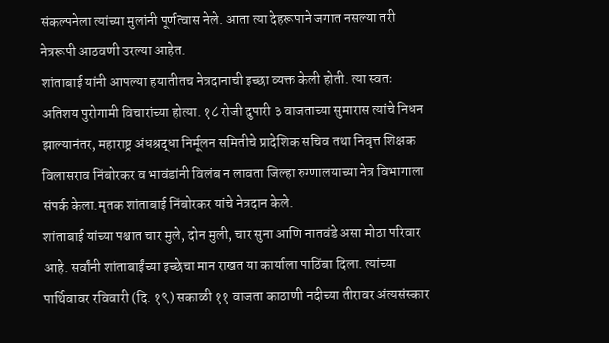संकल्पनेला त्यांच्या मुलांनी पूर्णत्वास नेले. आता त्या देहरूपाने जगात नसल्या तरी नेत्ररूपी आठवणी उरल्या आहेत.
शांताबाई यांनी आपल्या हयातीतच नेत्रदानाची इच्छा व्यक्त केली होती. त्या स्वतः अतिशय पुरोगामी विचारांच्या होत्या. १८ रोजी दुपारी ३ वाजताच्या सुमारास त्यांचे निधन झाल्यानंतर, महाराष्ट्र अंधश्रद्धा निर्मूलन समितीचे प्रादेशिक सचिव तथा निवृत्त शिक्षक विलासराव निंबोरकर व भावंडांनी विलंब न लावता जिल्हा रुग्णालयाच्या नेत्र विभागाला संपर्क केला.मृतक शांताबाई निंबोरकर यांचे नेत्रदान केले.
शांताबाई यांच्या पश्चात चार मुले, दोन मुली, चार सुना आणि नातवंडे असा मोठा परिवार आहे. सर्वांनी शांताबाईंच्या इच्छेचा मान राखत या कार्याला पाठिंबा दिला. त्यांच्या पार्थिवावर रविवारी (दि. १९) सकाळी ११ वाजता काठाणी नदीच्या तीरावर अंत्यसंस्कार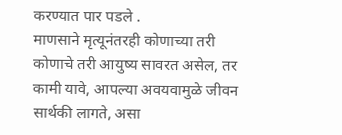करण्यात पार पडले .
माणसाने मृत्यूनंतरही कोणाच्या तरी कोणाचे तरी आयुष्य सावरत असेल, तर कामी यावे, आपल्या अवयवामुळे जीवन सार्थकी लागते, असा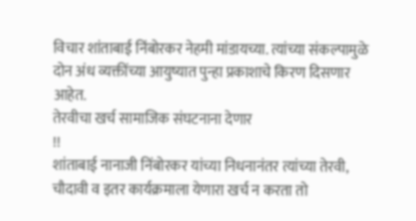विचार शांताबाई निंबोरकर नेहमी मांडायच्या. त्यांच्या संकल्पामुळे दोन अंध व्यक्तींच्या आयुष्यात पुन्हा प्रकाशाचे किरण दिसणार आहेत.
तेरवीचा खर्च सामाजिक संघटनाना देणार
!!
शांताबाई नानाजी निंबोरकर यांच्या निधनानंतर त्यांच्या तेरवी, चौदावी व इतर कार्यक्रमाला येणारा खर्च न करता तो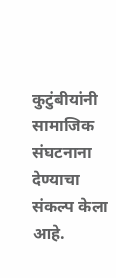कुटुंबीयांनी सामाजिक संघटनाना देण्याचा संकल्प केला आहे.